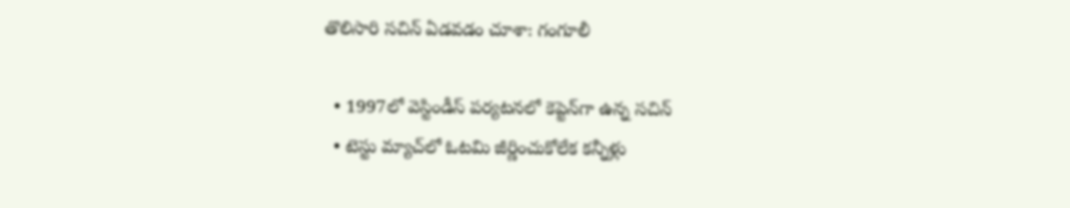తొలిసారి సచిన్ ఏడవడం చూశా: గంగూలీ

  • 1997లో వెస్టిండీస్‌ పర్యటనలో కెప్టెన్‌గా ఉన్న సచిన్‌
  • టెస్టు మ్యాచ్‌లో ఓటమి జీర్ణించుకోలేక కన్నీళ్లు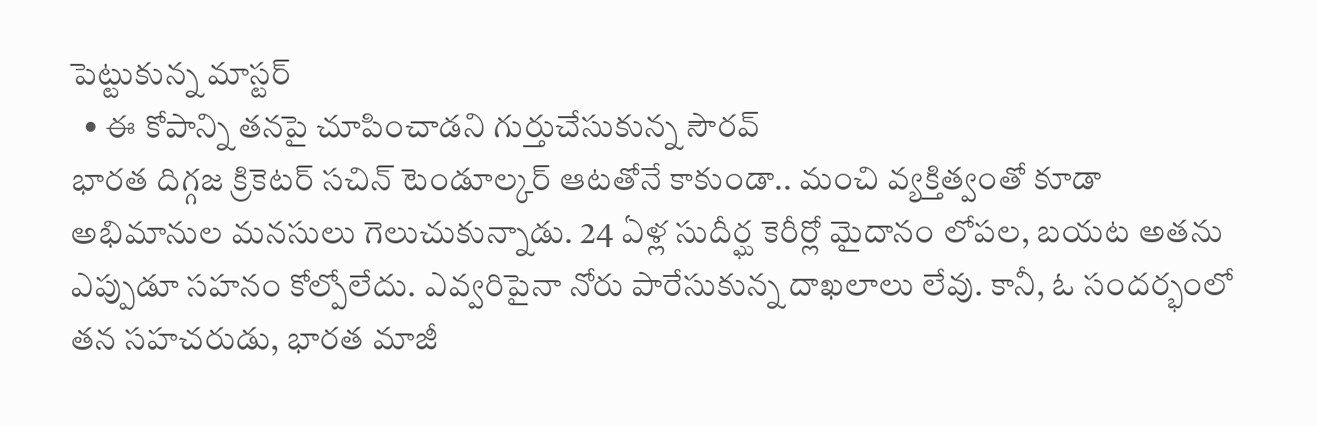పెట్టుకున్న మాస్టర్
  • ఈ కోపాన్ని తనపై చూపించాడని గుర్తుచేసుకున్న సౌరవ్
భారత దిగ్గజ క్రికెటర్ సచిన్‌ టెండూల్కర్ ఆటతోనే కాకుండా.. మంచి వ్యక్తిత్వంతో కూడా అభిమానుల మనసులు గెలుచుకున్నాడు. 24 ఏళ్ల సుదీర్ఘ కెరీర్లో మైదానం లోపల, బయట అతను ఎప్పుడూ సహనం కోల్పోలేదు. ఎవ్వరిపైనా నోరు పారేసుకున్న దాఖలాలు లేవు. కానీ, ఓ సందర్భంలో తన సహచరుడు, భారత మాజీ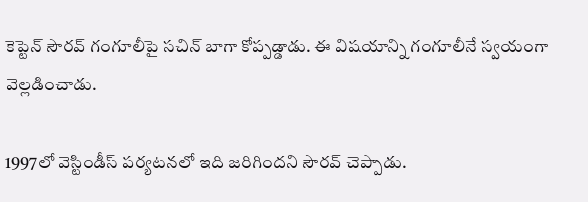కెప్టెన్‌ సౌరవ్‌ గంగూలీపై సచిన్ బాగా కోప్పడ్డాడు. ఈ విషయాన్ని గంగూలీనే స్వయంగా వెల్లడించాడు.

1997లో వెస్టిండీస్ పర్యటనలో ఇది జరిగిందని సౌరవ్ చెప్పాడు.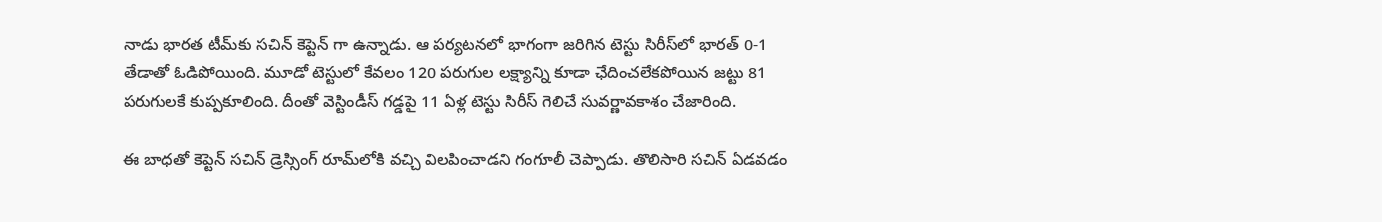నాడు భారత టీమ్‌కు సచిన్‌ కెప్టెన్‌ గా ఉన్నాడు. ఆ పర్యటనలో భాగంగా జరిగిన టెస్టు సిరీస్‌లో భారత్‌ 0-1 తేడాతో ఓడిపోయింది. మూడో టెస్టులో కేవలం 120 పరుగుల లక్ష్యాన్ని కూడా ఛేదించలేకపోయిన జట్టు 81 పరుగులకే కుప్పకూలింది. దీంతో వెస్టిండీస్‌ గడ్డపై 11 ఏళ్ల టెస్టు సిరీస్‌ గెలిచే సువర్ణావకాశం చేజారింది.

ఈ బాధతో కెప్టెన్‌ సచిన్‌ డ్రెస్సింగ్‌ రూమ్‌లోకి వచ్చి విలపించాడని గంగూలీ చెప్పాడు. తొలిసారి సచిన్‌ ఏడవడం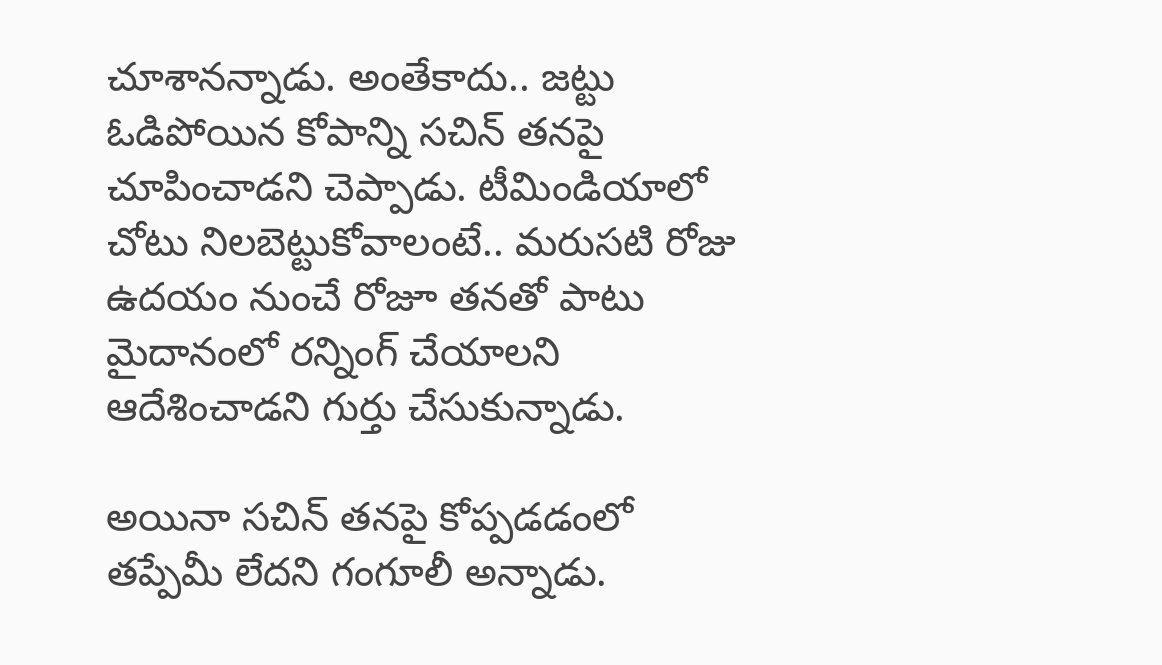చూశానన్నాడు. అంతేకాదు.. జట్టు ఓడిపోయిన కోపాన్ని సచిన్‌ తనపై చూపించాడని చెప్పాడు. టీమిండియాలో చోటు నిలబెట్టుకోవాలంటే.. మరుసటి రోజు ఉదయం నుంచే రోజూ తనతో పాటు మైదానంలో రన్నింగ్‌ చేయాలని ఆదేశించాడని గుర్తు చేసుకున్నాడు.

అయినా సచిన్‌ తనపై కోప్పడడంలో తప్పేమీ లేదని గంగూలీ అన్నాడు.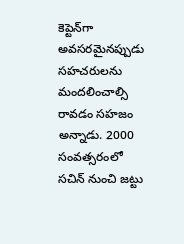కెప్టెన్‌గా అవసరమైనప్పుడు సహచరులను మందలించాల్సి రావడం సహజం అన్నాడు. 2000 సంవత్సరంలో సచిన్‌ నుంచి జట్టు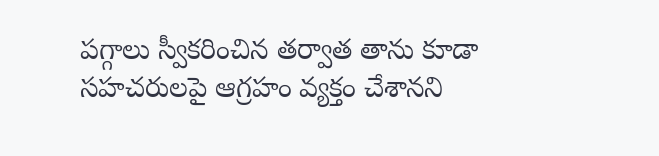పగ్గాలు స్వీకరించిన తర్వాత తాను కూడా సహచరులపై ఆగ్రహం వ్యక్తం చేశానని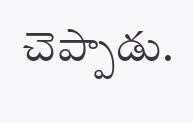చెప్పాడు.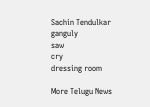Sachin Tendulkar
ganguly
saw
cry
dressing room

More Telugu News